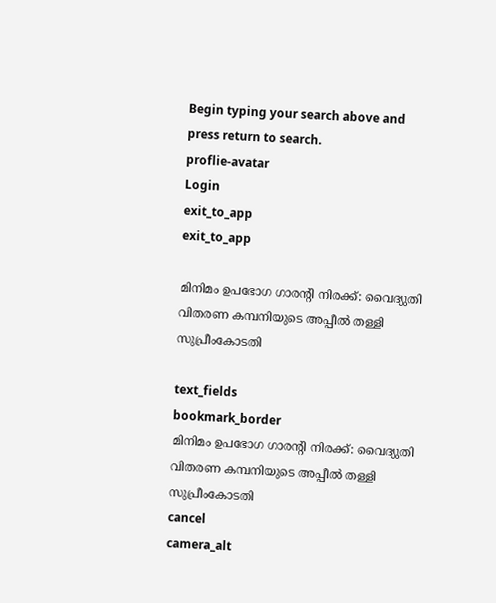Begin typing your search above and press return to search.
proflie-avatar
Login
exit_to_app
exit_to_app

മിനിമം ഉപഭോഗ ഗാരന്‍റി നിരക്ക്: വൈദ്യുതി വിതരണ കമ്പനിയുടെ അപ്പീൽ തള്ളി സുപ്രീംകോടതി

text_fields
bookmark_border
മിനിമം ഉപഭോഗ ഗാരന്‍റി നിരക്ക്: വൈദ്യുതി വിതരണ കമ്പനിയുടെ അപ്പീൽ തള്ളി സുപ്രീംകോടതി
cancel
camera_alt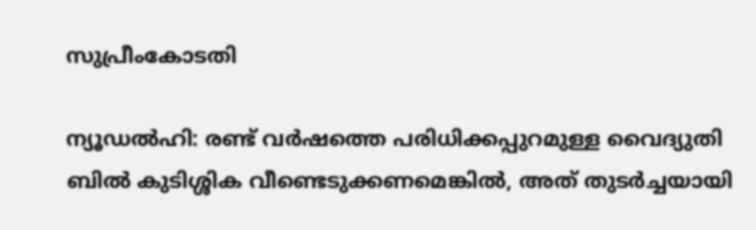സുപ്രീംകോടതി

ന്യൂഡൽഹി: രണ്ട് വർഷത്തെ പരിധിക്കപ്പുറമുള്ള വൈദ്യുതി ബിൽ കുടിശ്ശിക വീണ്ടെടുക്കണമെങ്കിൽ, അത് തുടർച്ചയായി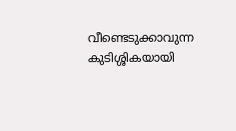വീണ്ടെടുക്കാവുന്ന കുടിശ്ശികയായി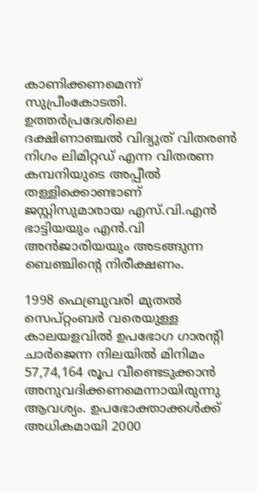കാണിക്കണമെന്ന് സുപ്രീംകോടതി. ഉത്തർപ്രദേശിലെ ദക്ഷിണാഞ്ചൽ വിദ്യുത് വിതരൺ നിഗം ലിമിറ്റഡ് എന്ന വിതരണ കമ്പനിയുടെ അപ്പീൽ തള്ളിക്കൊണ്ടാണ് ജസ്റ്റിസുമാരായ എസ്.വി.എൻ ഭാട്ടിയയും എൻ.വി അൻജാരിയയും അടങ്ങുന്ന ബെഞ്ചിന്‍റെ നിരീക്ഷണം.

1998 ഫെബ്രുവരി മുതൽ സെപ്റ്റംബർ വരെയുള്ള കാലയളവിൽ ഉപഭോഗ ഗാരന്‍റി ചാർജെന്ന നിലയിൽ മിനിമം 57,74,164 രൂപ വീണ്ടെടുക്കാൻ അനുവദിക്കണമെന്നായിരുന്നു ആവശ്യം. ഉപഭോക്താക്കൾക്ക് അധികമായി 2000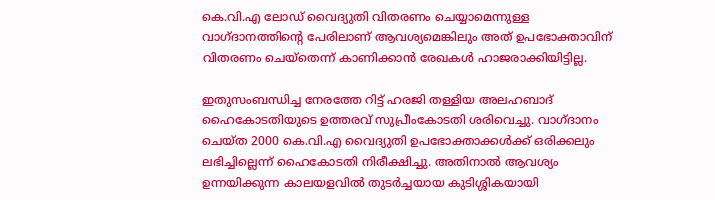കെ.വി.എ ലോഡ് വൈദ്യുതി വിതരണം ചെയ്യാമെന്നുള്ള വാഗ്‌ദാനത്തിന്‍റെ പേരിലാണ് ആവശ്യമെങ്കിലും അത് ഉപഭോക്താവിന് വിതരണം ചെയ്തെന്ന് കാണിക്കാൻ രേഖകൾ ഹാജരാക്കിയിട്ടില്ല.

ഇതുസംബന്ധിച്ച നേരത്തേ റിട്ട് ഹരജി തള്ളിയ അലഹബാദ് ഹൈകോടതിയുടെ ഉത്തരവ് സുപ്രീംകോടതി ശരിവെച്ചു. വാഗ്‌ദാനം ചെയ്ത 2000 കെ.വി.എ വൈദ്യുതി ഉപഭോക്താക്കൾക്ക് ഒരിക്കലും ലഭിച്ചില്ലെന്ന് ഹൈകോടതി നിരീക്ഷിച്ചു. അതിനാൽ ആവശ്യം ഉന്നയിക്കുന്ന കാലയളവിൽ തുടർച്ചയായ കുടിശ്ശികയായി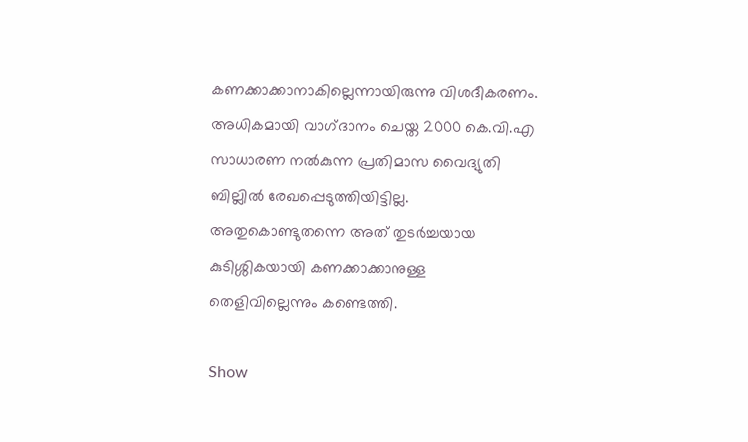കണക്കാക്കാനാകില്ലെന്നായിരുന്നു വിശദീകരണം. അധികമായി വാഗ്‌ദാനം ചെയ്ത 2000 കെ.വി.എ സാധാരണ നൽകുന്ന പ്രതിമാസ വൈദ്യുതി ബില്ലിൽ രേഖപ്പെടുത്തിയിട്ടില്ല. അതുകൊണ്ടുതന്നെ അത് തുടർച്ചയായ കുടിശ്ശികയായി കണക്കാക്കാനുള്ള തെളിവില്ലെന്നും കണ്ടെത്തി.

Show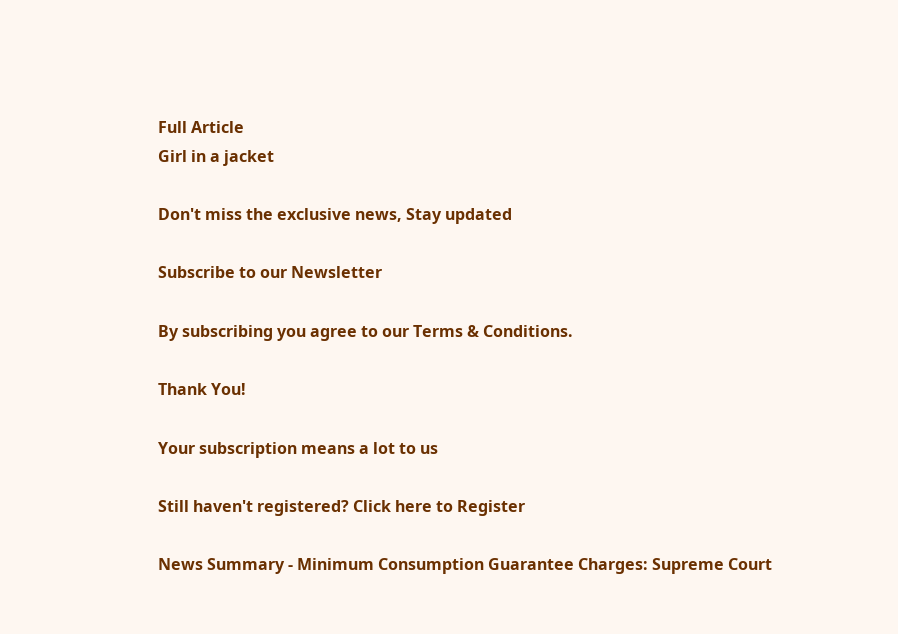Full Article
Girl in a jacket

Don't miss the exclusive news, Stay updated

Subscribe to our Newsletter

By subscribing you agree to our Terms & Conditions.

Thank You!

Your subscription means a lot to us

Still haven't registered? Click here to Register

News Summary - Minimum Consumption Guarantee Charges: Supreme Court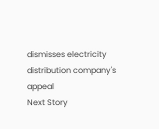dismisses electricity distribution company's appeal
Next Story